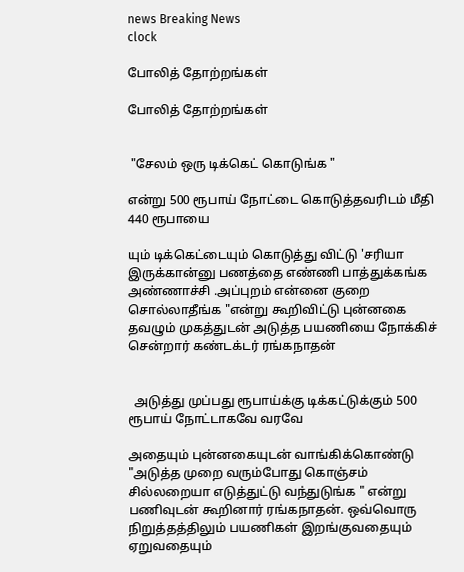news Breaking News
clock

போலித் தோற்றங்கள்

போலித் தோற்றங்கள்


 "சேலம் ஒரு டிக்கெட் கொடுங்க "

என்று 500 ரூபாய் நோட்டை கொடுத்தவரிடம் மீதி 440 ரூபாயை

யும் டிக்கெட்டையும் கொடுத்து விட்டு 'சரியா இருக்கான்னு பணத்தை எண்ணி பாத்துக்கங்க அண்ணாச்சி .அப்புறம் என்னை குறை சொல்லாதீங்க "என்று கூறிவிட்டு புன்னகை தவழும் முகத்துடன் அடுத்த பயணியை நோக்கிச் சென்றார் கண்டக்டர் ரங்கநாதன்


  அடுத்து முப்பது ரூபாய்க்கு டிக்கட்டுக்கும் 500 ரூபாய் நோட்டாகவே வரவே

அதையும் புன்னகையுடன் வாங்கிக்கொண்டு "அடுத்த முறை வரும்போது கொஞ்சம் சில்லறையா எடுத்துட்டு வந்துடுங்க " என்று பணிவுடன் கூறினார் ரங்கநாதன். ஒவ்வொரு நிறுத்தத்திலும் பயணிகள் இறங்குவதையும் ஏறுவதையும்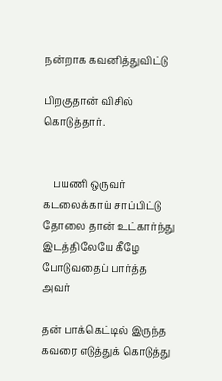நன்றாக கவனித்துவிட்டு

பிறகுதான் விசில் கொடுத்தார்.


    பயணி ஒருவர் கடலைக்காய் சாப்பிட்டு தோலை தான் உட்கார்ந்து இடத்திலேயே கீழே போடுவதைப் பார்த்த அவர்

தன் பாக்கெட்டில் இருந்த கவரை எடுத்துக் கொடுத்து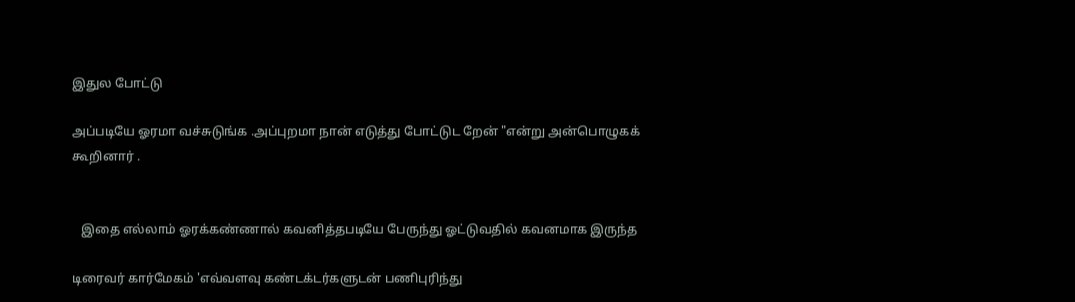இதுல போட்டு

அப்படியே ஓரமா வச்சுடுங்க .அப்புறமா நான் எடுத்து போட்டுட றேன் "என்று அன்பொழுகக் கூறினார் .


   இதை எல்லாம் ஓரக்கண்ணால் கவனித்தபடியே பேருந்து ஓட்டுவதில் கவனமாக இருந்த

டிரைவர் கார்மேகம் 'எவ்வளவு கண்டக்டர்களுடன் பணிபுரிந்து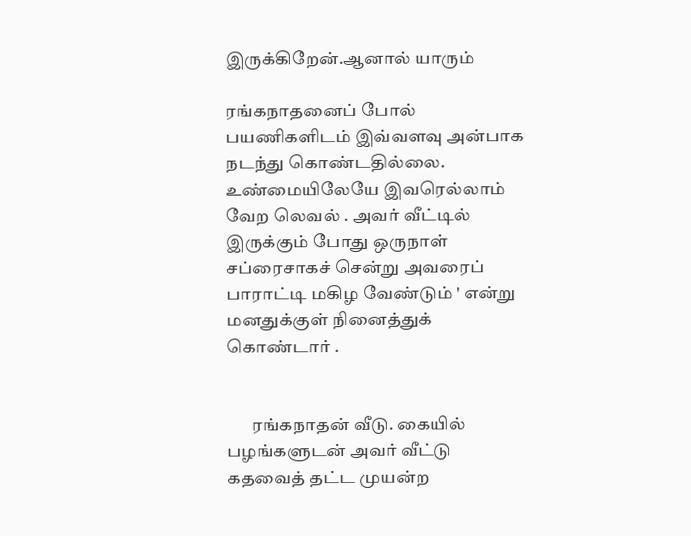இருக்கிறேன்.ஆனால் யாரும்

ரங்கநாதனைப் போல் பயணிகளிடம் இவ்வளவு அன்பாக நடந்து கொண்டதில்லை. உண்மையிலேயே இவரெல்லாம் வேற லெவல் . அவர் வீட்டில் இருக்கும் போது ஒருநாள் சப்ரைசாகச் சென்று அவரைப் பாராட்டி மகிழ வேண்டும் ' என்று மனதுக்குள் நினைத்துக் கொண்டார் .


       ரங்கநாதன் வீடு. கையில் பழங்களுடன் அவர் வீட்டு கதவைத் தட்ட முயன்ற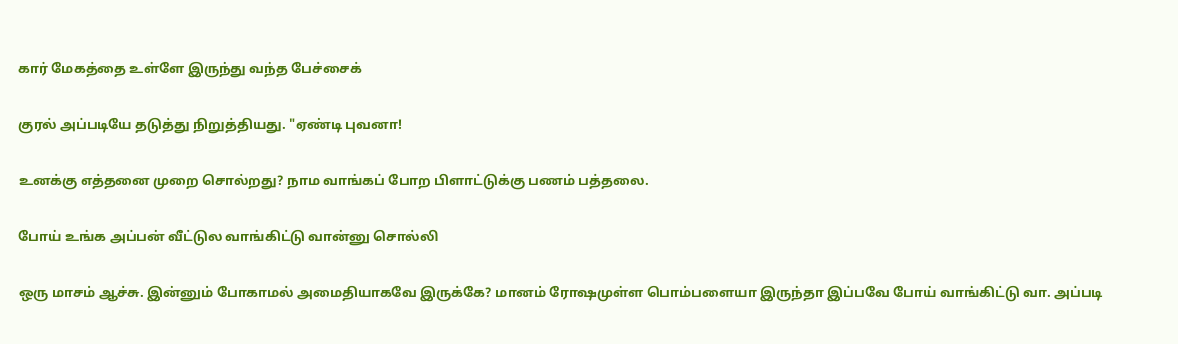கார் மேகத்தை உள்ளே இருந்து வந்த பேச்சைக்

குரல் அப்படியே தடுத்து நிறுத்தியது. "ஏண்டி புவனா!

உனக்கு எத்தனை முறை சொல்றது? நாம வாங்கப் போற பிளாட்டுக்கு பணம் பத்தலை.

போய் உங்க அப்பன் வீட்டுல வாங்கிட்டு வான்னு சொல்லி

ஒரு மாசம் ஆச்சு. இன்னும் போகாமல் அமைதியாகவே இருக்கே? மானம் ரோஷமுள்ள பொம்பளையா இருந்தா இப்பவே போய் வாங்கிட்டு வா. அப்படி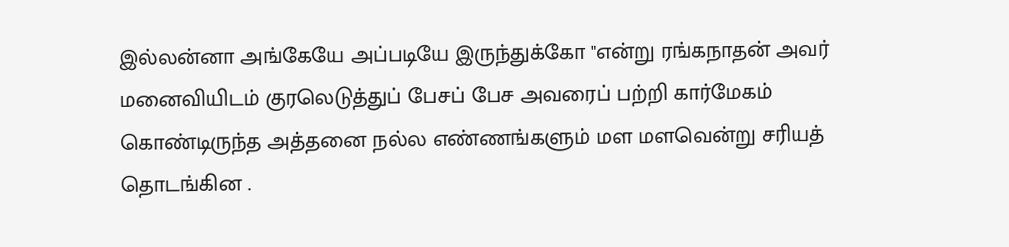இல்லன்னா அங்கேயே அப்படியே இருந்துக்கோ "என்று ரங்கநாதன் அவர் மனைவியிடம் குரலெடுத்துப் பேசப் பேச அவரைப் பற்றி கார்மேகம் கொண்டிருந்த அத்தனை நல்ல எண்ணங்களும் மள மளவென்று சரியத் தொடங்கின .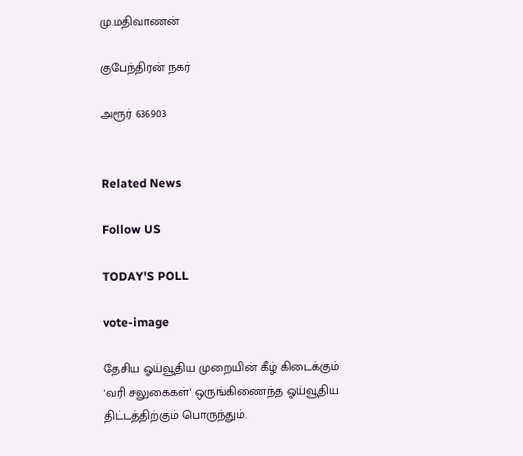மு.மதிவாணன்

குபேந்திரன் நகர்

அரூர் 636903


Related News

Follow US

TODAY'S POLL

vote-image

தேசிய ஓய்வூதிய முறையின் கீழ் கிடைக்கும் 'வரி சலுகைகள்' ஒருங்கிணைந்த ஓய்வூதிய திட்டத்திற்கும் பொருந்தும்.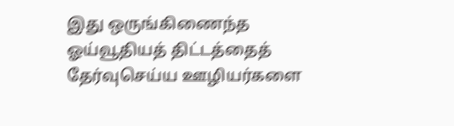இது ஒருங்கிணைந்த ஓய்வூதியத் திட்டத்தைத் தேர்வுசெய்ய ஊழியர்களை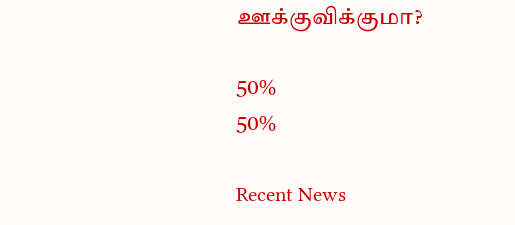ஊக்குவிக்குமா?

50%
50%

Recent News